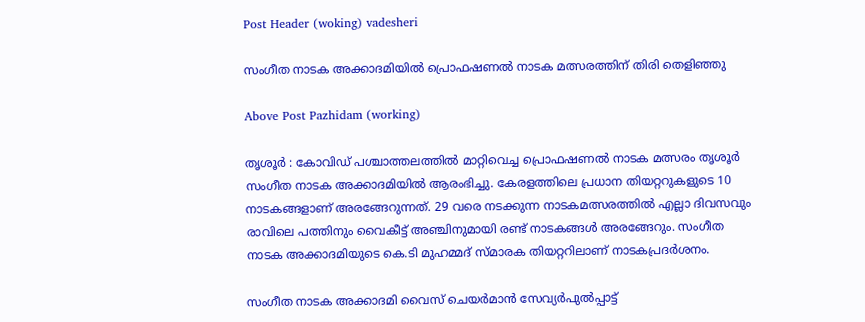Post Header (woking) vadesheri

സംഗീത നാടക അക്കാദമിയില്‍ പ്രൊഫഷണൽ നാടക മത്സരത്തിന് തിരി തെളിഞ്ഞു

Above Post Pazhidam (working)

തൃശൂർ : കോവിഡ് പശ്ചാത്തലത്തിൽ മാറ്റിവെച്ച പ്രൊഫഷണൽ നാടക മത്സരം തൃശൂർ സംഗീത നാടക അക്കാദമിയിൽ ആരംഭിച്ചു. കേരളത്തിലെ പ്രധാന തിയറ്ററുകളുടെ 10 നാടകങ്ങളാണ് അരങ്ങേറുന്നത്. 29 വരെ നടക്കുന്ന നാടകമത്സരത്തില്‍ എല്ലാ ദിവസവും രാവിലെ പത്തിനും വൈകീട്ട് അഞ്ചിനുമായി രണ്ട് നാടകങ്ങൾ അരങ്ങേറും. സംഗീത നാടക അക്കാദമിയുടെ കെ.ടി മുഹമ്മദ് സ്മാരക തിയറ്ററിലാണ് നാടകപ്രദർശനം.

സംഗീത നാടക അക്കാദമി വൈസ്‌ ചെയര്‍മാന്‍ സേവ്യര്‍പുല്‍പ്പാട്ട്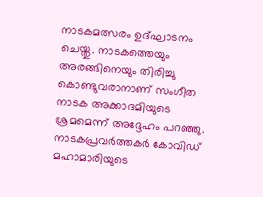നാടകമത്സരം ഉദ്ഘാടനം ചെയ്തു. നാടകത്തെയും അരങ്ങിനെയും തിരിച്ചു കൊണ്ടുവരാനാണ് സംഗീത നാടക അക്കാദമിയുടെ ശ്രമമെന്ന് അദ്ദേഹം പറഞ്ഞു. നാടകപ്രവർത്തകർ കോവിഡ് മഹാമാരിയുടെ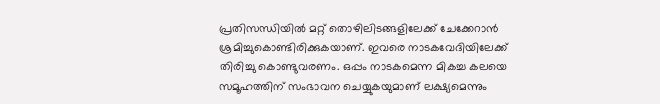പ്രതിസന്ധിയിൽ മറ്റ് തൊഴിലിടങ്ങളിലേക്ക് ചേക്കേറാൻ ശ്രമിച്ചുകൊണ്ടിരിക്കുകയാണ്. ഇവരെ നാടകവേദിയിലേക്ക് തിരിച്ചു കൊണ്ടുവരണം. ഒപ്പം നാടകമെന്ന മികച്ച കലയെ സമൂഹത്തിന് സംഭാവന ചെയ്യുകയുമാണ് ലക്ഷ്യമെന്നും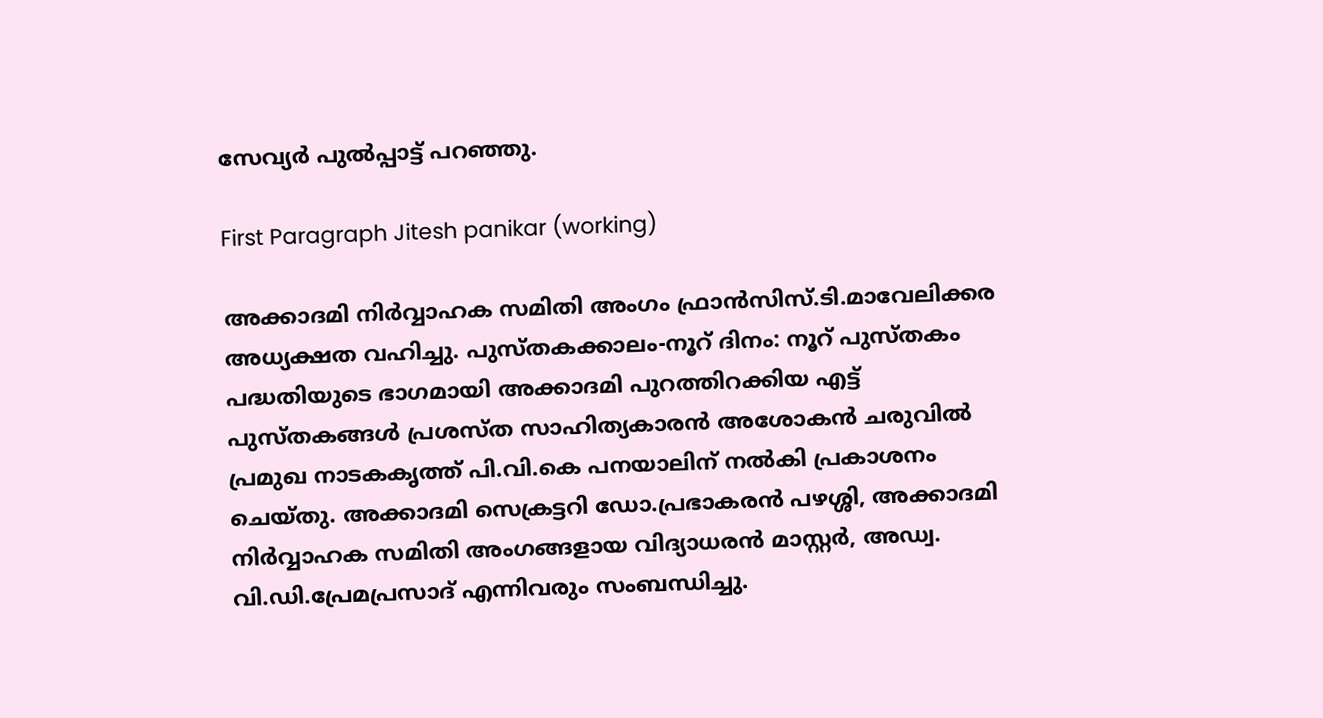സേവ്യർ പുൽപ്പാട്ട് പറഞ്ഞു.

First Paragraph Jitesh panikar (working)

അക്കാദമി നിര്‍വ്വാഹക സമിതി അംഗം ഫ്രാന്‍സിസ്.ടി.മാവേലിക്കര അധ്യക്ഷത വഹിച്ചു. പുസ്തകക്കാലം-നൂറ് ദിനം: നൂറ് പുസ്തകം പദ്ധതിയുടെ ഭാഗമായി അക്കാദമി പുറത്തിറക്കിയ എട്ട് പുസ്തകങ്ങള്‍ പ്രശസ്ത സാഹിത്യകാരന്‍ അശോകന്‍ ചരുവില്‍ പ്രമുഖ നാടകകൃത്ത് പി.വി.കെ പനയാലിന് നല്‍കി പ്രകാശനം ചെയ്തു. അക്കാദമി സെക്രട്ടറി ഡോ.പ്രഭാകരന്‍ പഴശ്ശി, അക്കാദമി നിര്‍വ്വാഹക സമിതി അംഗങ്ങളായ വിദ്യാധരന്‍ മാസ്റ്റര്‍, അഡ്വ. വി.ഡി.പ്രേമപ്രസാദ് എന്നിവരും സംബന്ധിച്ചു.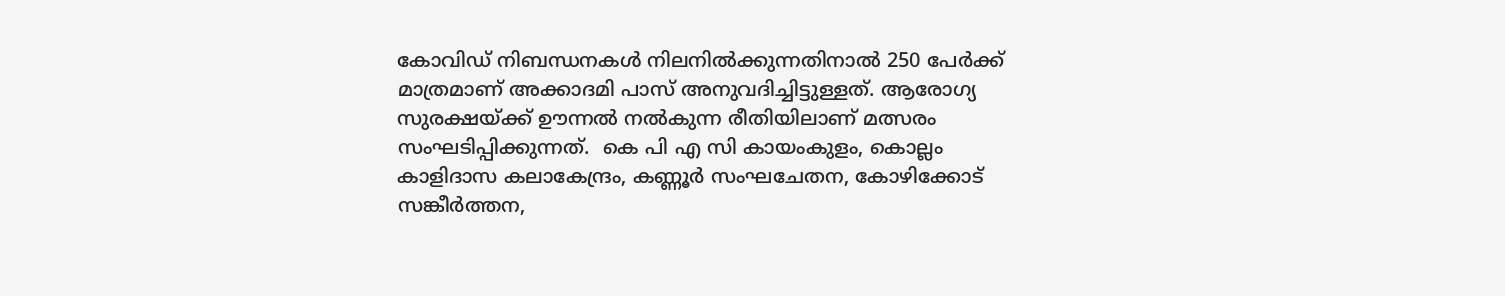കോവിഡ് നിബന്ധനകള്‍ നിലനില്‍ക്കുന്നതിനാല്‍ 250 പേര്‍ക്ക് മാത്രമാണ് അക്കാദമി പാസ് അനുവദിച്ചിട്ടുള്ളത്. ആരോഗ്യ സുരക്ഷയ്ക്ക് ഊന്നല്‍ നല്‍കുന്ന രീതിയിലാണ് മത്സരം സംഘടിപ്പിക്കുന്നത്.  കെ പി എ സി കായംകുളം, കൊല്ലം കാളിദാസ കലാകേന്ദ്രം, കണ്ണൂർ സംഘചേതന, കോഴിക്കോട് സങ്കീർത്തന,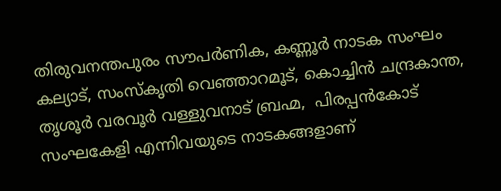തിരുവനന്തപുരം സൗപർണിക, കണ്ണൂർ നാടക സംഘം കല്യാട്, സംസ്കൃതി വെഞ്ഞാറമൂട്, കൊച്ചിൻ ചന്ദ്രകാന്ത,
തൃശൂർ വരവൂർ വള്ളുവനാട് ബ്രഹ്മ,  പിരപ്പൻകോട് സംഘകേളി എന്നിവയുടെ നാടകങ്ങളാണ്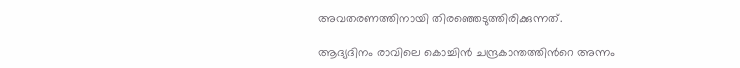അവതരണത്തിനായി തിരഞ്ഞെടുത്തിരിക്കുന്നത്.

ആദ്യദിനം രാവിലെ കൊച്ചിന്‍ ചന്ദ്രകാന്തത്തിന്‍റെ അന്നം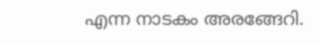എന്ന നാടകം അരങ്ങേറി.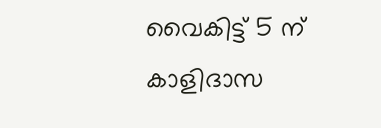വൈകിട്ട് 5 ന് കാളിദാസ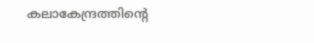കലാകേന്ദ്രത്തിന്‍റെ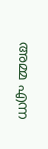അമ്മ എന്ന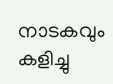നാടകവും കളിച്ചു